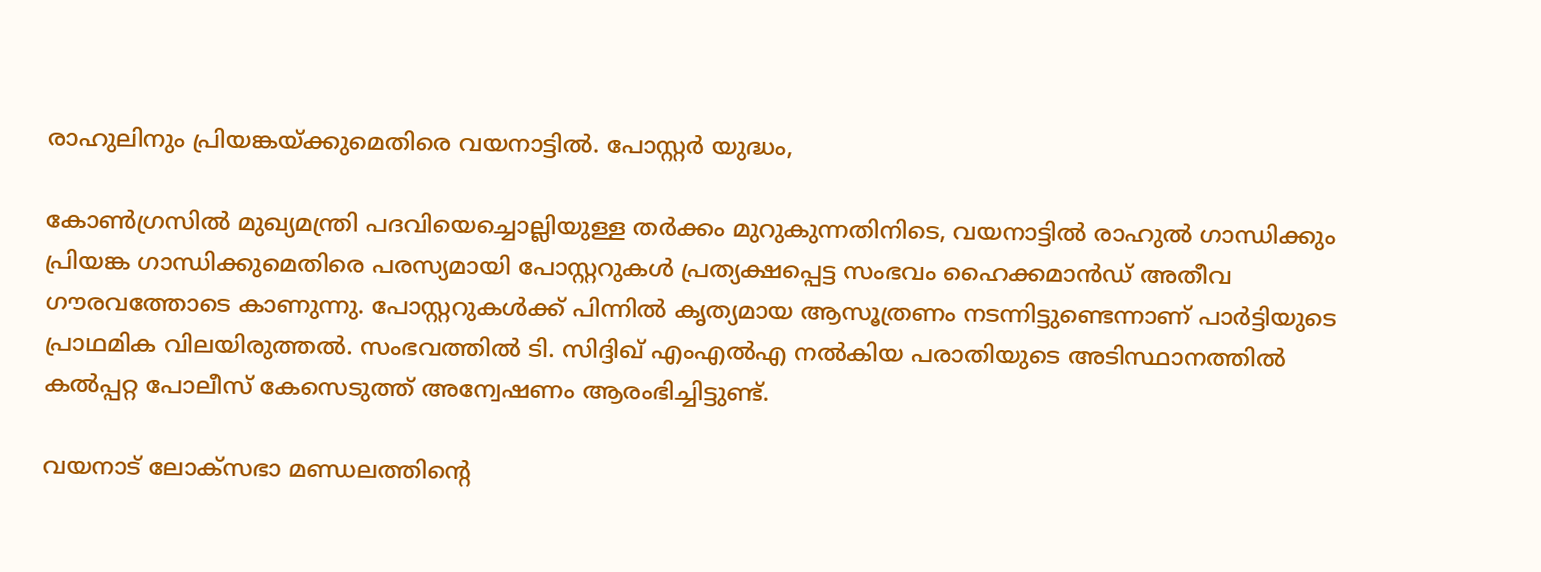രാഹുലിനും പ്രിയങ്കയ്ക്കുമെതിരെ വയനാട്ടിൽ. പോസ്റ്റർ യുദ്ധം,

കോൺഗ്രസിൽ മുഖ്യമന്ത്രി പദവിയെച്ചൊല്ലിയുള്ള തർക്കം മുറുകുന്നതിനിടെ, വയനാട്ടിൽ രാഹുൽ ഗാന്ധിക്കും പ്രിയങ്ക ഗാന്ധിക്കുമെതിരെ പരസ്യമായി പോസ്റ്ററുകൾ പ്രത്യക്ഷപ്പെട്ട സംഭവം ഹൈക്കമാൻഡ് അതീവ ഗൗരവത്തോടെ കാണുന്നു. പോസ്റ്ററുകൾക്ക് പിന്നിൽ കൃത്യമായ ആസൂത്രണം നടന്നിട്ടുണ്ടെന്നാണ് പാർട്ടിയുടെ പ്രാഥമിക വിലയിരുത്തൽ. സംഭവത്തിൽ ടി. സിദ്ദിഖ് എംഎൽഎ നൽകിയ പരാതിയുടെ അടിസ്ഥാനത്തിൽ കൽപ്പറ്റ പോലീസ് കേസെടുത്ത് അന്വേഷണം ആരംഭിച്ചിട്ടുണ്ട്.

വയനാട് ലോക്‌സഭാ മണ്ഡലത്തിന്റെ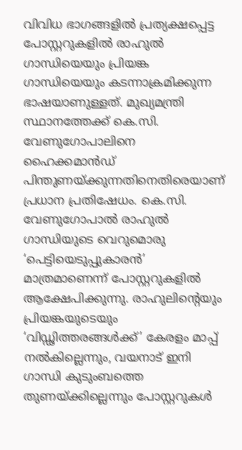വിവിധ ഭാഗങ്ങളിൽ പ്രത്യക്ഷപ്പെട്ട പോസ്റ്ററുകളിൽ രാഹുൽ ഗാന്ധിയെയും പ്രിയങ്ക ഗാന്ധിയെയും കടന്നാക്രമിക്കുന്ന ഭാഷയാണുള്ളത്. മുഖ്യമന്ത്രി സ്ഥാനത്തേക്ക് കെ.സി. വേണുഗോപാലിനെ ഹൈക്കമാൻഡ് പിന്തുണയ്ക്കുന്നതിനെതിരെയാണ് പ്രധാന പ്രതിഷേധം. കെ.സി. വേണുഗോപാൽ രാഹുൽ ഗാന്ധിയുടെ വെറുമൊരു ‘പെട്ടിയെടുപ്പുകാരൻ’ മാത്രമാണെന്ന് പോസ്റ്ററുകളിൽ ആക്ഷേപിക്കുന്നു. രാഹുലിന്റെയും പ്രിയങ്കയുടെയും ‘വിഡ്ഢിത്തരങ്ങൾക്ക്’ കേരളം മാപ്പ് നൽകില്ലെന്നും, വയനാട് ഇനി ഗാന്ധി കുടുംബത്തെ തുണയ്ക്കില്ലെന്നും പോസ്റ്ററുകൾ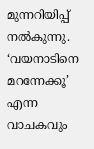മുന്നറിയിപ്പ് നൽകുന്നു. ‘വയനാടിനെ മറന്നേക്കൂ’ എന്ന വാചകവും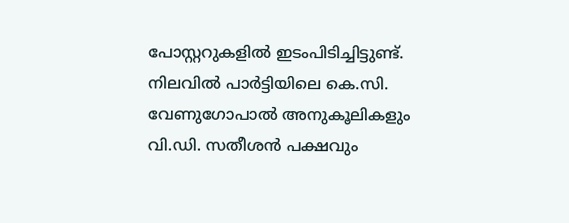പോസ്റ്ററുകളിൽ ഇടംപിടിച്ചിട്ടുണ്ട്.
നിലവിൽ പാർട്ടിയിലെ കെ.സി. വേണുഗോപാൽ അനുകൂലികളും വി.ഡി. സതീശൻ പക്ഷവും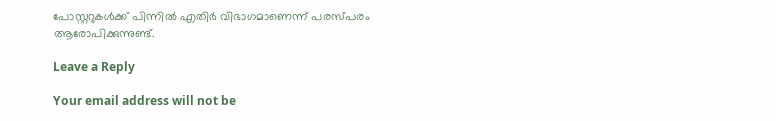പോസ്റ്ററുകൾക്ക് പിന്നിൽ എതിർ വിഭാഗമാണെന്ന് പരസ്പരം ആരോപിക്കുന്നുണ്ട്.

Leave a Reply

Your email address will not be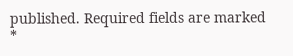published. Required fields are marked *